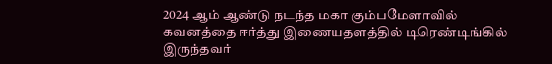2024 ஆம் ஆண்டு நடந்த மகா கும்பமேளாவில் கவனத்தை ஈர்த்து இணையதளத்தில் டிரெண்டிங்கில் இருந்தவர்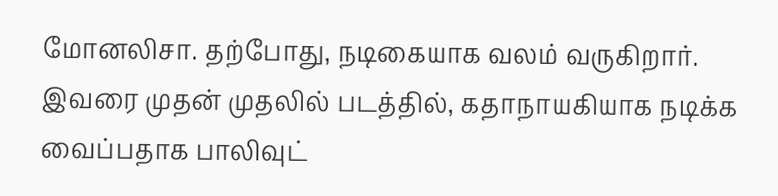மோனலிசா. தற்போது, நடிகையாக வலம் வருகிறார். இவரை முதன் முதலில் படத்தில், கதாநாயகியாக நடிக்க வைப்பதாக பாலிவுட்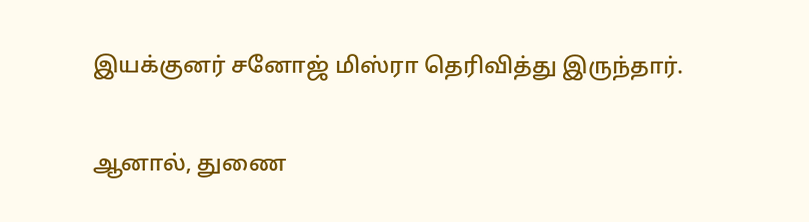இயக்குனர் சனோஜ் மிஸ்ரா தெரிவித்து இருந்தார்.

ஆனால், துணை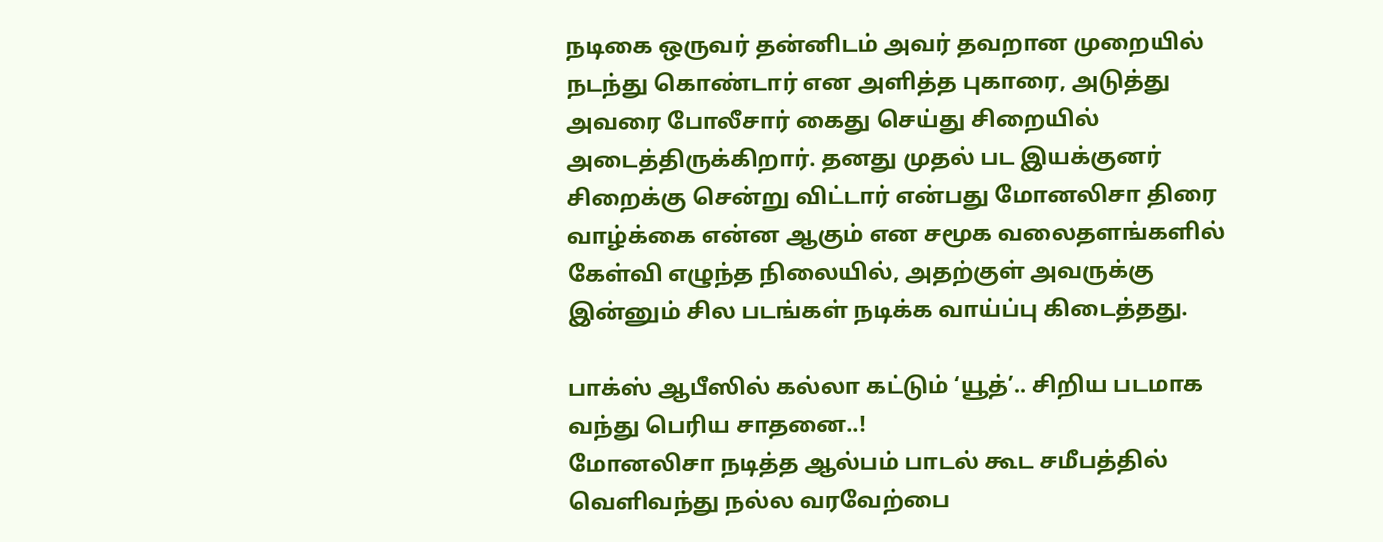நடிகை ஒருவர் தன்னிடம் அவர் தவறான முறையில் நடந்து கொண்டார் என அளித்த புகாரை, அடுத்து அவரை போலீசார் கைது செய்து சிறையில் அடைத்திருக்கிறார். தனது முதல் பட இயக்குனர் சிறைக்கு சென்று விட்டார் என்பது மோனலிசா திரை வாழ்க்கை என்ன ஆகும் என சமூக வலைதளங்களில் கேள்வி எழுந்த நிலையில், அதற்குள் அவருக்கு இன்னும் சில படங்கள் நடிக்க வாய்ப்பு கிடைத்தது.

பாக்ஸ் ஆபீஸில் கல்லா கட்டும் ‘யூத்’.. சிறிய படமாக வந்து பெரிய சாதனை..!
மோனலிசா நடித்த ஆல்பம் பாடல் கூட சமீபத்தில் வெளிவந்து நல்ல வரவேற்பை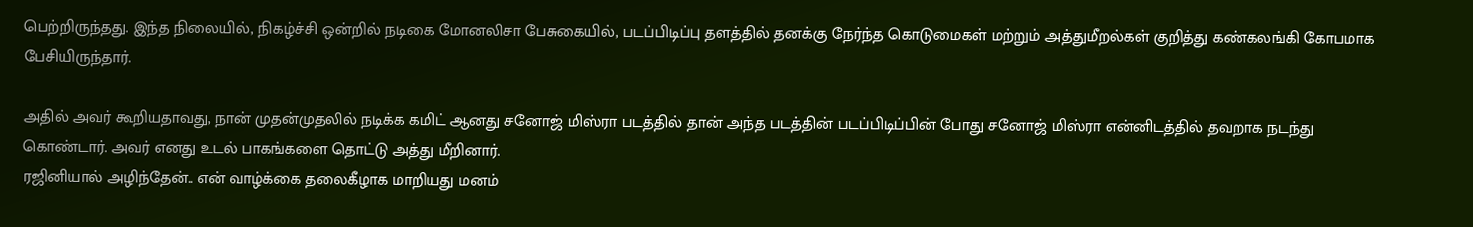பெற்றிருந்தது. இந்த நிலையில், நிகழ்ச்சி ஒன்றில் நடிகை மோனலிசா பேசுகையில், படப்பிடிப்பு தளத்தில் தனக்கு நேர்ந்த கொடுமைகள் மற்றும் அத்துமீறல்கள் குறித்து கண்கலங்கி கோபமாக பேசியிருந்தார்.

அதில் அவர் கூறியதாவது, நான் முதன்முதலில் நடிக்க கமிட் ஆனது சனோஜ் மிஸ்ரா படத்தில் தான் அந்த படத்தின் படப்பிடிப்பின் போது சனோஜ் மிஸ்ரா என்னிடத்தில் தவறாக நடந்து கொண்டார். அவர் எனது உடல் பாகங்களை தொட்டு அத்து மீறினார்.
ரஜினியால் அழிந்தேன்.. என் வாழ்க்கை தலைகீழாக மாறியது மனம்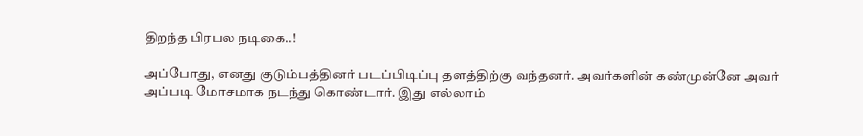திறந்த பிரபல நடிகை..!

அப்போது, எனது குடும்பத்தினர் படப்பிடிப்பு தளத்திற்கு வந்தனர். அவர்களின் கண்முன்னே அவர் அப்படி மோசமாக நடந்து கொண்டார். இது எல்லாம்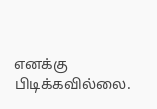எனக்கு பிடிக்கவில்லை.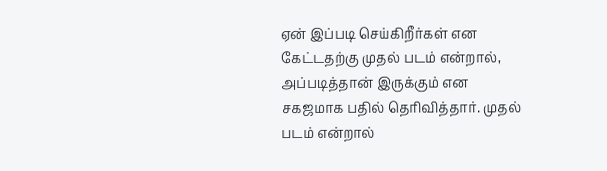ஏன் இப்படி செய்கிறீர்கள் என கேட்டதற்கு முதல் படம் என்றால், அப்படித்தான் இருக்கும் என சகஜமாக பதில் தெரிவித்தார். முதல் படம் என்றால்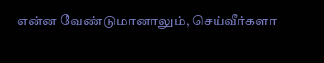என்ன வேண்டுமானாலும், செய்வீர்களா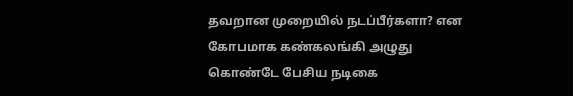தவறான முறையில் நடப்பீர்களா? என கோபமாக கண்கலங்கி அழுது கொண்டே பேசிய நடிகை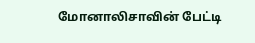மோனாலிசாவின் பேட்டி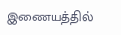இணையத்தில்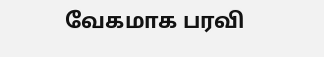வேகமாக பரவி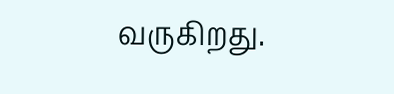வருகிறது.